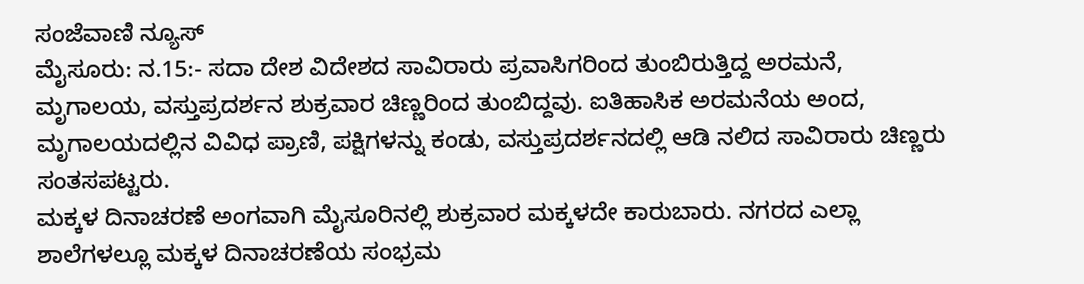ಸಂಜೆವಾಣಿ ನ್ಯೂಸ್
ಮೈಸೂರು: ನ.15:- ಸದಾ ದೇಶ ವಿದೇಶದ ಸಾವಿರಾರು ಪ್ರವಾಸಿಗರಿಂದ ತುಂಬಿರುತ್ತಿದ್ದ ಅರಮನೆ, ಮೃಗಾಲಯ, ವಸ್ತುಪ್ರದರ್ಶನ ಶುಕ್ರವಾರ ಚಿಣ್ಣರಿಂದ ತುಂಬಿದ್ದವು. ಐತಿಹಾಸಿಕ ಅರಮನೆಯ ಅಂದ, ಮೃಗಾಲಯದಲ್ಲಿನ ವಿವಿಧ ಪ್ರಾಣಿ, ಪಕ್ಷಿಗಳನ್ನು ಕಂಡು, ವಸ್ತುಪ್ರದರ್ಶನದಲ್ಲಿ ಆಡಿ ನಲಿದ ಸಾವಿರಾರು ಚಿಣ್ಣರು ಸಂತಸಪಟ್ಟರು.
ಮಕ್ಕಳ ದಿನಾಚರಣೆ ಅಂಗವಾಗಿ ಮೈಸೂರಿನಲ್ಲಿ ಶುಕ್ರವಾರ ಮಕ್ಕಳದೇ ಕಾರುಬಾರು. ನಗರದ ಎಲ್ಲಾ ಶಾಲೆಗಳಲ್ಲೂ ಮಕ್ಕಳ ದಿನಾಚರಣೆಯ ಸಂಭ್ರಮ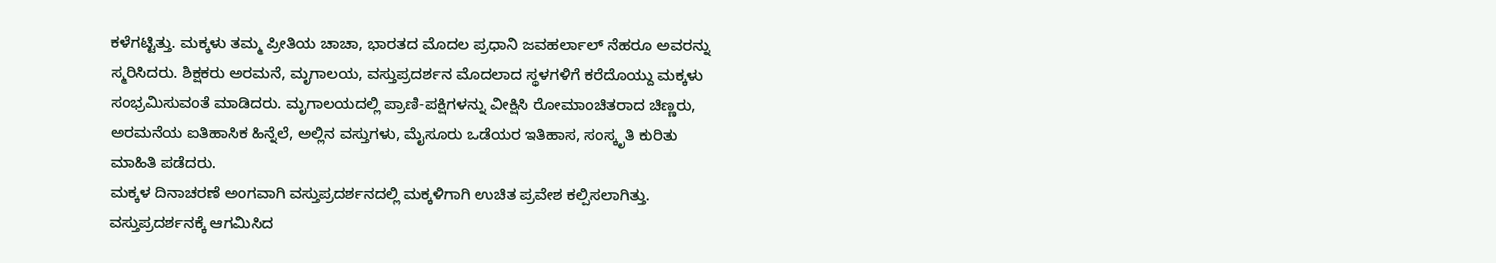ಕಳೆಗಟ್ಟಿತ್ತು. ಮಕ್ಕಳು ತಮ್ಮ ಪ್ರೀತಿಯ ಚಾಚಾ, ಭಾರತದ ಮೊದಲ ಪ್ರಧಾನಿ ಜವಹರ್ಲಾಲ್ ನೆಹರೂ ಅವರನ್ನು ಸ್ಮರಿಸಿದರು. ಶಿಕ್ಷಕರು ಅರಮನೆ, ಮೃಗಾಲಯ, ವಸ್ತುಪ್ರದರ್ಶನ ಮೊದಲಾದ ಸ್ಥಳಗಳಿಗೆ ಕರೆದೊಯ್ದು ಮಕ್ಕಳು ಸಂಭ್ರಮಿಸುವಂತೆ ಮಾಡಿದರು. ಮೃಗಾಲಯದಲ್ಲಿ ಪ್ರಾಣಿ-ಪಕ್ಷಿಗಳನ್ನು ವೀಕ್ಷಿಸಿ ರೋಮಾಂಚಿತರಾದ ಚಿಣ್ಣರು, ಅರಮನೆಯ ಐತಿಹಾಸಿಕ ಹಿನ್ನೆಲೆ, ಅಲ್ಲಿನ ವಸ್ತುಗಳು, ಮೈಸೂರು ಒಡೆಯರ ಇತಿಹಾಸ, ಸಂಸ್ಕೃತಿ ಕುರಿತು ಮಾಹಿತಿ ಪಡೆದರು.
ಮಕ್ಕಳ ದಿನಾಚರಣೆ ಅಂಗವಾಗಿ ವಸ್ತುಪ್ರದರ್ಶನದಲ್ಲಿ ಮಕ್ಕಳಿಗಾಗಿ ಉಚಿತ ಪ್ರವೇಶ ಕಲ್ಪಿಸಲಾಗಿತ್ತು. ವಸ್ತುಪ್ರದರ್ಶನಕ್ಕೆ ಆಗಮಿಸಿದ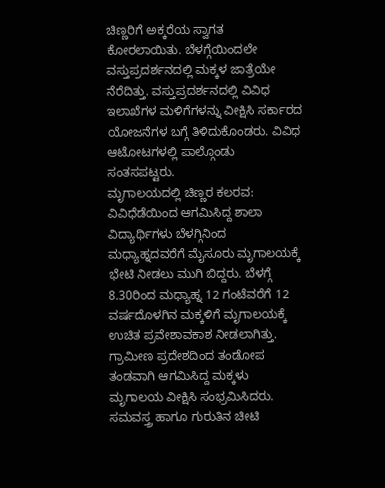ಚಿಣ್ಣರಿಗೆ ಅಕ್ಕರೆಯ ಸ್ವಾಗತ ಕೋರಲಾಯಿತು. ಬೆಳಗ್ಗೆಯಿಂದಲೇ ವಸ್ತುಪ್ರದರ್ಶನದಲ್ಲಿ ಮಕ್ಕಳ ಜಾತ್ರೆಯೇ ನೆರೆದಿತ್ತು. ವಸ್ತುಪ್ರದರ್ಶನದಲ್ಲಿ ವಿವಿಧ ಇಲಾಖೆಗಳ ಮಳಿಗೆಗಳನ್ನು ವೀಕ್ಷಿಸಿ ಸರ್ಕಾರದ ಯೋಜನೆಗಳ ಬಗ್ಗೆ ತಿಳಿದುಕೊಂಡರು. ವಿವಿಧ ಆಟೋಟಗಳಲ್ಲಿ ಪಾಲ್ಗೊಂಡು ಸಂತಸಪಟ್ಟರು.
ಮೃಗಾಲಯದಲ್ಲಿ ಚಿಣ್ಣರ ಕಲರವ: ವಿವಿಧೆಡೆಯಿಂದ ಆಗಮಿಸಿದ್ದ ಶಾಲಾ ವಿದ್ಯಾರ್ಥಿಗಳು ಬೆಳಗ್ಗಿನಿಂದ ಮಧ್ಯಾಹ್ನದವರೆಗೆ ಮೈಸೂರು ಮೃಗಾಲಯಕ್ಕೆ ಭೇಟಿ ನೀಡಲು ಮುಗಿ ಬಿದ್ದರು. ಬೆಳಗ್ಗೆ 8.30ರಿಂದ ಮಧ್ಯಾಹ್ನ 12 ಗಂಟೆವರೆಗೆ 12 ವರ್ಷದೊಳಗಿನ ಮಕ್ಕಳಿಗೆ ಮೃಗಾಲಯಕ್ಕೆ ಉಚಿತ ಪ್ರವೇಶಾವಕಾಶ ನೀಡಲಾಗಿತ್ತು. ಗ್ರಾಮೀಣ ಪ್ರದೇಶದಿಂದ ತಂಡೋಪ ತಂಡವಾಗಿ ಆಗಮಿಸಿದ್ದ ಮಕ್ಕಳು ಮೃಗಾಲಯ ವೀಕ್ಷಿಸಿ ಸಂಭ್ರಮಿಸಿದರು. ಸಮವಸ್ತ್ರ ಹಾಗೂ ಗುರುತಿನ ಚೀಟಿ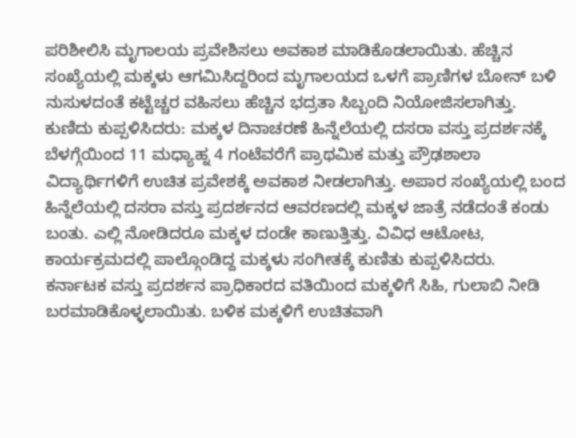ಪರಿಶೀಲಿಸಿ ಮೃಗಾಲಯ ಪ್ರವೇಶಿಸಲು ಅವಕಾಶ ಮಾಡಿಕೊಡಲಾಯಿತು. ಹೆಚ್ಚಿನ ಸಂಖ್ಯೆಯಲ್ಲಿ ಮಕ್ಕಳು ಆಗಮಿಸಿದ್ದರಿಂದ ಮೃಗಾಲಯದ ಒಳಗೆ ಪ್ರಾಣಿಗಳ ಬೋನ್ ಬಳಿ ನುಸುಳದಂತೆ ಕಟ್ಟೆಚ್ಚರ ವಹಿಸಲು ಹೆಚ್ಚಿನ ಭದ್ರತಾ ಸಿಬ್ಬಂದಿ ನಿಯೋಜಿಸಲಾಗಿತ್ತು.
ಕುಣಿದು ಕುಪ್ಪಳಿಸಿದರು: ಮಕ್ಕಳ ದಿನಾಚರಣೆ ಹಿನ್ನೆಲೆಯಲ್ಲಿ ದಸರಾ ವಸ್ತು ಪ್ರದರ್ಶನಕ್ಕೆ ಬೆಳಗ್ಗೆಯಿಂದ 11 ಮಧ್ಯಾಹ್ನ 4 ಗಂಟೆವರೆಗೆ ಪ್ರಾಥಮಿಕ ಮತ್ತು ಪ್ರೌಢಶಾಲಾ ವಿದ್ಯಾರ್ಥಿಗಳಿಗೆ ಉಚಿತ ಪ್ರವೇಶಕ್ಕೆ ಅವಕಾಶ ನೀಡಲಾಗಿತ್ತು. ಅಪಾರ ಸಂಖ್ಯೆಯಲ್ಲಿ ಬಂದ ಹಿನ್ನೆಲೆಯಲ್ಲಿ ದಸರಾ ವಸ್ತು ಪ್ರದರ್ಶನದ ಆವರಣದಲ್ಲಿ ಮಕ್ಕಳ ಜಾತ್ರೆ ನಡೆದಂತೆ ಕಂಡು ಬಂತು. ಎಲ್ಲಿ ನೋಡಿದರೂ ಮಕ್ಕಳ ದಂಡೇ ಕಾಣುತ್ತಿತ್ತು. ವಿವಿಧ ಆಟೋಟ, ಕಾರ್ಯಕ್ರಮದಲ್ಲಿ ಪಾಲ್ಗೊಂಡಿದ್ದ ಮಕ್ಕಳು ಸಂಗೀತಕ್ಕೆ ಕುಣಿತು ಕುಪ್ಪಳಿಸಿದರು.
ಕರ್ನಾಟಕ ವಸ್ತು ಪ್ರದರ್ಶನ ಪ್ರಾಧಿಕಾರದ ವತಿಯಿಂದ ಮಕ್ಕಳಿಗೆ ಸಿಹಿ, ಗುಲಾಬಿ ನೀಡಿ ಬರಮಾಡಿಕೊಳ್ಳಲಾಯಿತು. ಬಳಿಕ ಮಕ್ಕಳಿಗೆ ಉಚಿತವಾಗಿ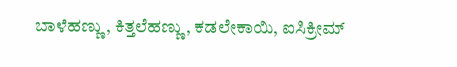ಬಾಳೆಹಣ್ಣು, ಕಿತ್ತಲೆಹಣ್ಣು, ಕಡಲೇಕಾಯಿ, ಐಸಿಕ್ರೀಮ್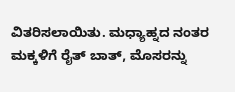ವಿತರಿಸಲಾಯಿತು. ಮಧ್ಯಾಹ್ನದ ನಂತರ ಮಕ್ಕಳಿಗೆ ರೈತ್ ಬಾತ್, ಮೊಸರನ್ನು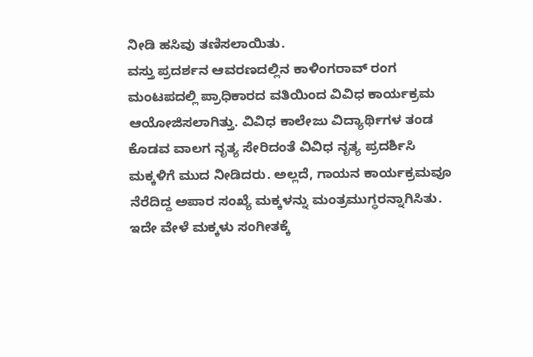ನೀಡಿ ಹಸಿವು ತಣಿಸಲಾಯಿತು.
ವಸ್ತು ಪ್ರದರ್ಶನ ಆವರಣದಲ್ಲಿನ ಕಾಳಿಂಗರಾವ್ ರಂಗ ಮಂಟಪದಲ್ಲಿ ಪ್ರಾಧಿಕಾರದ ವತಿಯಿಂದ ವಿವಿಧ ಕಾರ್ಯಕ್ರಮ ಆಯೋಜಿಸಲಾಗಿತ್ತು. ವಿವಿಧ ಕಾಲೇಜು ವಿದ್ಯಾರ್ಥಿಗಳ ತಂಡ ಕೊಡವ ವಾಲಗ ನೃತ್ಯ ಸೇರಿದಂತೆ ವಿವಿಧ ನೃತ್ಯ ಪ್ರದರ್ಶಿಸಿ ಮಕ್ಕಳಿಗೆ ಮುದ ನೀಡಿದರು. ಅಲ್ಲದೆ, ಗಾಯನ ಕಾರ್ಯಕ್ರಮವೂ ನೆರೆದಿದ್ದ ಅಪಾರ ಸಂಖ್ಯೆ ಮಕ್ಕಳನ್ನು ಮಂತ್ರಮುಗ್ಧರನ್ನಾಗಿಸಿತು. ಇದೇ ವೇಳೆ ಮಕ್ಕಳು ಸಂಗೀತಕ್ಕೆ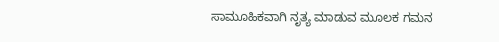ಸಾಮೂಹಿಕವಾಗಿ ನೃತ್ಯ ಮಾಡುವ ಮೂಲಕ ಗಮನ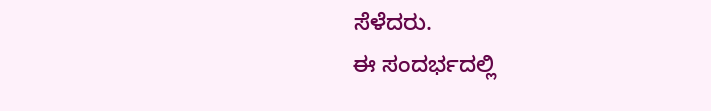ಸೆಳೆದರು.
ಈ ಸಂದರ್ಭದಲ್ಲಿ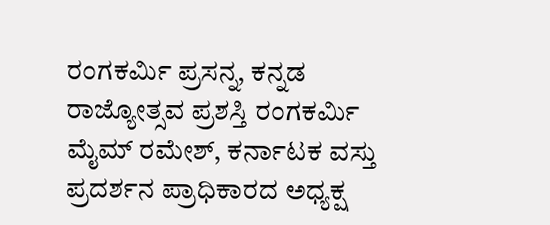ರಂಗಕರ್ಮಿ ಪ್ರಸನ್ನ, ಕನ್ನಡ ರಾಜ್ಯೋತ್ಸವ ಪ್ರಶಸ್ತಿ ರಂಗಕರ್ಮಿ ಮೈಮ್ ರಮೇಶ್, ಕರ್ನಾಟಕ ವಸ್ತು ಪ್ರದರ್ಶನ ಪ್ರಾಧಿಕಾರದ ಅಧ್ಯಕ್ಷ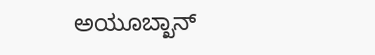ಅಯೂಬ್ಖಾನ್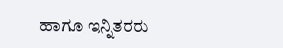ಹಾಗೂ ಇನ್ನಿತರರು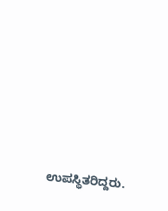ಉಪಸ್ಥಿತರಿದ್ದರು.